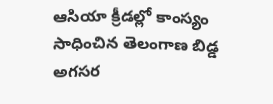ఆసియా క్రీడల్లో కాంస్యం సాధించిన తెలంగాణ బిడ్డ అగసర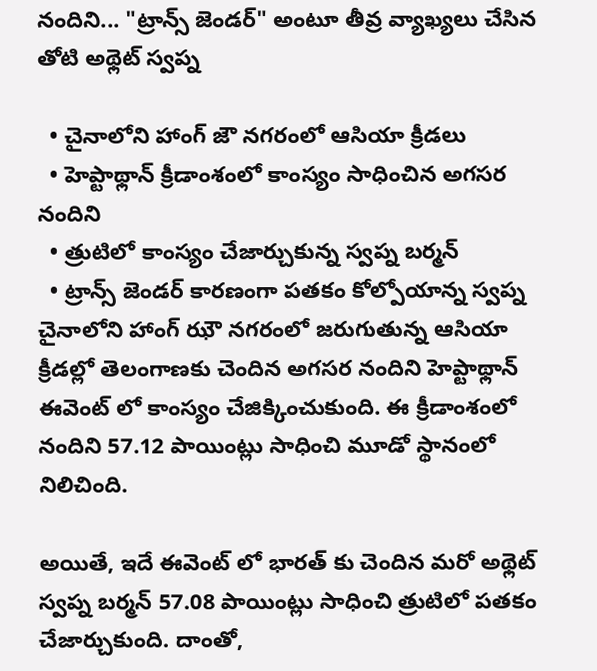నందిని... "ట్రాన్స్ జెండర్" అంటూ తీవ్ర వ్యాఖ్యలు చేసిన తోటి అథ్లెట్ స్వప్న

  • చైనాలోని హాంగ్ జౌ నగరంలో ఆసియా క్రీడలు
  • హెప్టాథ్లాన్ క్రీడాంశంలో కాంస్యం సాధించిన అగసర నందిని
  • త్రుటిలో కాంస్యం చేజార్చుకున్న స్వప్న బర్మన్
  • ట్రాన్స్ జెండర్ కారణంగా పతకం కోల్పోయాన్న స్వప్న
చైనాలోని హాంగ్ ఝౌ నగరంలో జరుగుతున్న ఆసియా క్రీడల్లో తెలంగాణకు చెందిన అగసర నందిని హెప్టాథ్లాన్ ఈవెంట్ లో కాంస్యం చేజిక్కించుకుంది. ఈ క్రీడాంశంలో నందిని 57.12 పాయింట్లు సాధించి మూడో స్థానంలో నిలిచింది.

అయితే, ఇదే ఈవెంట్ లో భారత్ కు చెందిన మరో అథ్లెట్ స్వప్న బర్మన్ 57.08 పాయింట్లు సాధించి త్రుటిలో పతకం చేజార్చుకుంది. దాంతో,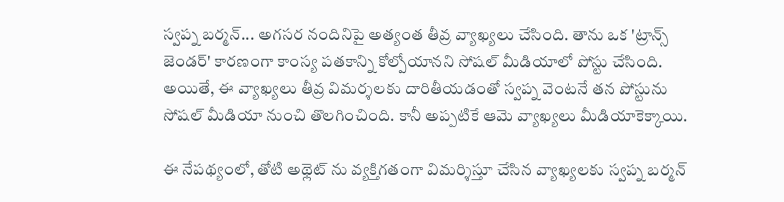స్వప్న బర్మన్... అగసర నందినిపై అత్యంత తీవ్ర వ్యాఖ్యలు చేసింది. తాను ఒక 'ట్రాన్స్ జెండర్' కారణంగా కాంస్య పతకాన్ని కోల్పోయానని సోషల్ మీడియాలో పోస్టు చేసింది. అయితే, ఈ వ్యాఖ్యలు తీవ్ర విమర్శలకు దారితీయడంతో స్వప్న వెంటనే తన పోస్టును సోషల్ మీడియా నుంచి తొలగించింది. కానీ అప్పటికే ఆమె వ్యాఖ్యలు మీడియాకెక్కాయి.

ఈ నేపథ్యంలో, తోటి అథ్లెట్ ను వ్యక్తిగతంగా విమర్శిస్తూ చేసిన వ్యాఖ్యలకు స్వప్న బర్మన్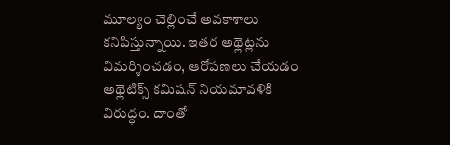మూల్యం చెల్లించే అవకాశాలు కనిపిస్తున్నాయి. ఇతర అథ్లెట్లను విమర్శించడం, ఆరోపణలు చేయడం అథ్లెటిక్స్ కమిషన్ నియమావళికి విరుద్ధం. దాంతో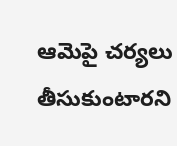ఆమెపై చర్యలు తీసుకుంటారని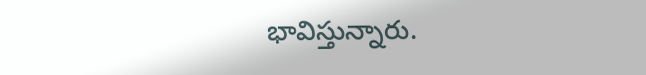భావిస్తున్నారు.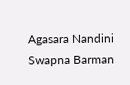Agasara Nandini
Swapna Barman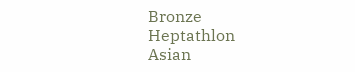Bronze
Heptathlon
Asian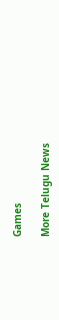Games

More Telugu News